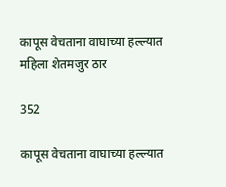कापूस वेचताना वाघाच्या हल्ल्यात महिला शेतमजुर ठार

352

कापूस वेचताना वाघाच्या हल्ल्यात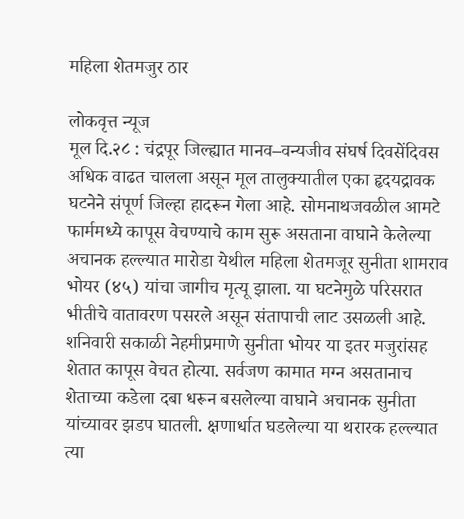महिला शेतमजुर ठार

लोकवृत्त न्यूज
मूल दि.२८ : चंद्रपूर जिल्ह्यात मानव–वन्यजीव संघर्ष दिवसेंदिवस अधिक वाढत चालला असून मूल तालुक्यातील एका हृदयद्रावक घटनेने संपूर्ण जिल्हा हादरून गेला आहे. सोमनाथजवळील आमटे फार्ममध्ये कापूस वेचण्याचे काम सुरू असताना वाघाने केलेल्या अचानक हल्ल्यात मारोडा येथील महिला शेतमजूर सुनीता शामराव भोयर (४५) यांचा जागीच मृत्यू झाला. या घटनेमुळे परिसरात भीतीचे वातावरण पसरले असून संतापाची लाट उसळली आहे.
शनिवारी सकाळी नेहमीप्रमाणे सुनीता भोयर या इतर मजुरांसह शेतात कापूस वेचत होत्या. सर्वजण कामात मग्न असतानाच शेताच्या कडेला दबा धरून बसलेल्या वाघाने अचानक सुनीता यांच्यावर झडप घातली. क्षणार्धात घडलेल्या या थरारक हल्ल्यात त्या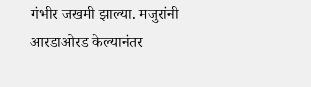गंभीर जखमी झाल्या. मजुरांनी आरडाओरड केल्यानंतर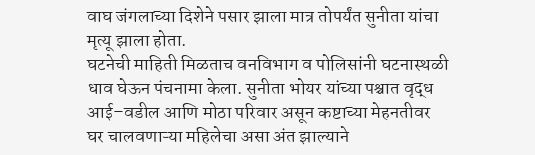वाघ जंगलाच्या दिशेने पसार झाला मात्र तोपर्यंत सुनीता यांचा मृत्यू झाला होता.
घटनेची माहिती मिळताच वनविभाग व पोलिसांनी घटनास्थळी धाव घेऊन पंचनामा केला. सुनीता भोयर यांच्या पश्चात वृद्ध आई–वडील आणि मोठा परिवार असून कष्टाच्या मेहनतीवर घर चालवणाऱ्या महिलेचा असा अंत झाल्याने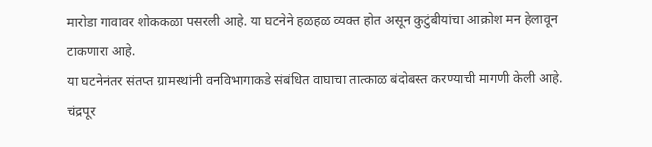मारोडा गावावर शोककळा पसरली आहे. या घटनेने हळहळ व्यक्त होत असून कुटुंबीयांचा आक्रोश मन हेलावून टाकणारा आहे.
या घटनेनंतर संतप्त ग्रामस्थांनी वनविभागाकडे संबंधित वाघाचा तात्काळ बंदोबस्त करण्याची मागणी केली आहे. चंद्रपूर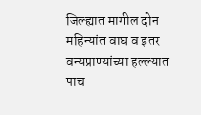जिल्ह्यात मागील दोन महिन्यांत वाघ व इतर वन्यप्राण्यांच्या हल्ल्यात पाच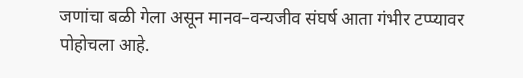जणांचा बळी गेला असून मानव–वन्यजीव संघर्ष आता गंभीर टप्प्यावर पोहोचला आहे.